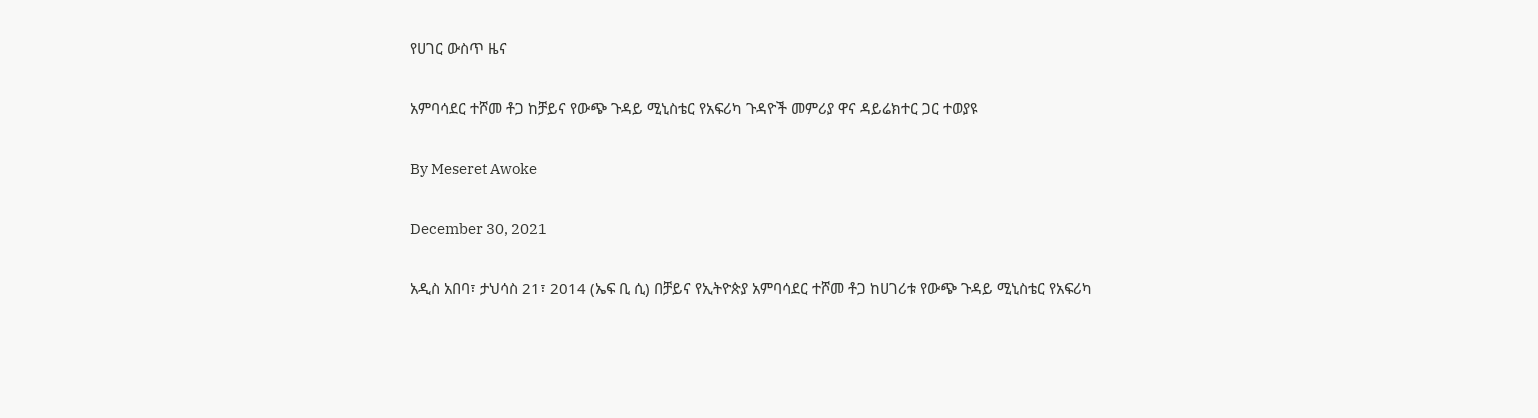የሀገር ውስጥ ዜና

አምባሳደር ተሾመ ቶጋ ከቻይና የውጭ ጉዳይ ሚኒስቴር የአፍሪካ ጉዳዮች መምሪያ ዋና ዳይሬክተር ጋር ተወያዩ

By Meseret Awoke

December 30, 2021

አዲስ አበባ፣ ታህሳስ 21፣ 2014 (ኤፍ ቢ ሲ) በቻይና የኢትዮጵያ አምባሳደር ተሾመ ቶጋ ከሀገሪቱ የውጭ ጉዳይ ሚኒስቴር የአፍሪካ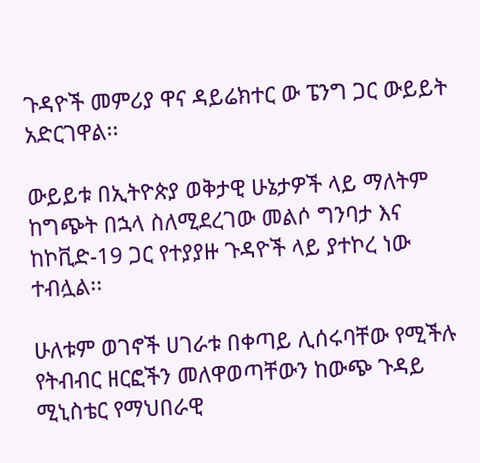ጉዳዮች መምሪያ ዋና ዳይሬክተር ው ፔንግ ጋር ውይይት አድርገዋል፡፡

ውይይቱ በኢትዮጵያ ወቅታዊ ሁኔታዎች ላይ ማለትም ከግጭት በኋላ ስለሚደረገው መልሶ ግንባታ እና ከኮቪድ-19 ጋር የተያያዙ ጉዳዮች ላይ ያተኮረ ነው ተብሏል፡፡

ሁለቱም ወገኖች ሀገራቱ በቀጣይ ሊሰሩባቸው የሚችሉ የትብብር ዘርፎችን መለዋወጣቸውን ከውጭ ጉዳይ ሚኒስቴር የማህበራዊ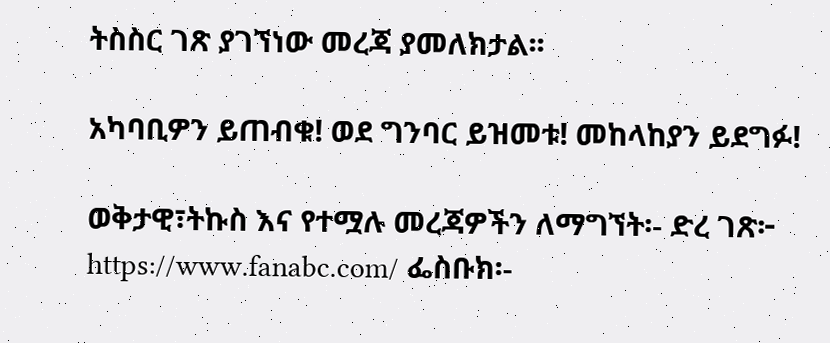ትስስር ገጽ ያገኘነው መረጃ ያመለክታል፡፡

አካባቢዎን ይጠብቁ! ወደ ግንባር ይዝመቱ! መከላከያን ይደግፉ!

ወቅታዊ፣ትኩስ እና የተሟሉ መረጃዎችን ለማግኘት፡- ድረ ገጽ፦ https://www.fanabc.com/ ፌስቡክ፡-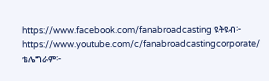https://www.facebook.com/fanabroadcasting ዩትዩብ፦ https://www.youtube.com/c/fanabroadcastingcorporate/ ቴሌግራም፦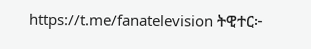https://t.me/fanatelevision ትዊተር፦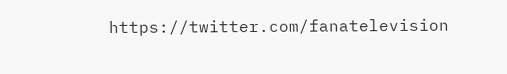https://twitter.com/fanatelevision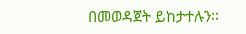በመወዳጀት ይከታተሉን፡፡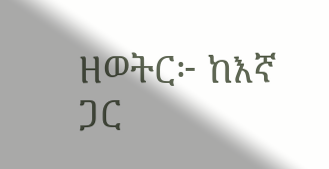ዘወትር፦ ከእኛ ጋር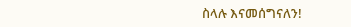ስላሉ እናመሰግናለን!